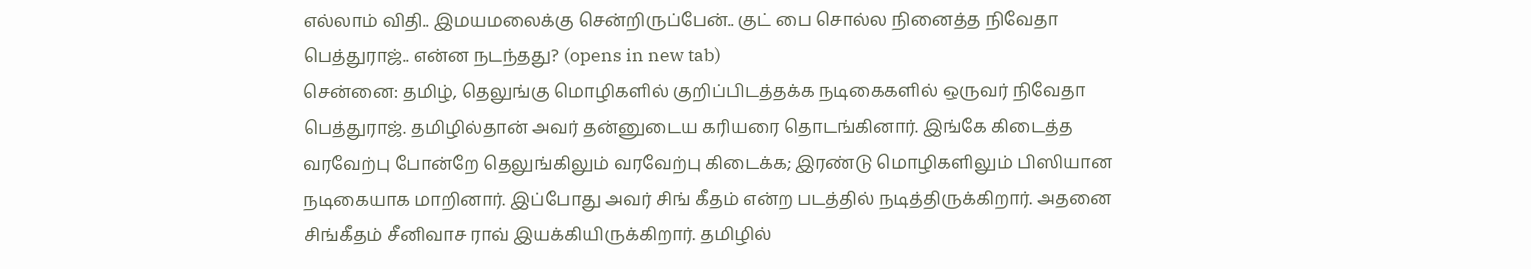எல்லாம் விதி.. இமயமலைக்கு சென்றிருப்பேன்.. குட் பை சொல்ல நினைத்த நிவேதா பெத்துராஜ்.. என்ன நடந்தது? (opens in new tab)
சென்னை: தமிழ், தெலுங்கு மொழிகளில் குறிப்பிடத்தக்க நடிகைகளில் ஒருவர் நிவேதா பெத்துராஜ். தமிழில்தான் அவர் தன்னுடைய கரியரை தொடங்கினார். இங்கே கிடைத்த வரவேற்பு போன்றே தெலுங்கிலும் வரவேற்பு கிடைக்க; இரண்டு மொழிகளிலும் பிஸியான நடிகையாக மாறினார். இப்போது அவர் சிங் கீதம் என்ற படத்தில் நடித்திருக்கிறார். அதனை சிங்கீதம் சீனிவாச ராவ் இயக்கியிருக்கிறார். தமிழில்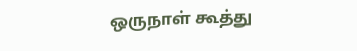ஒருநாள் கூத்து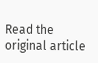Read the original article